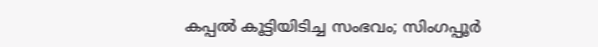കപ്പൽ കൂട്ടിയിടിച്ച സംഭവം; സിംഗപ്പൂർ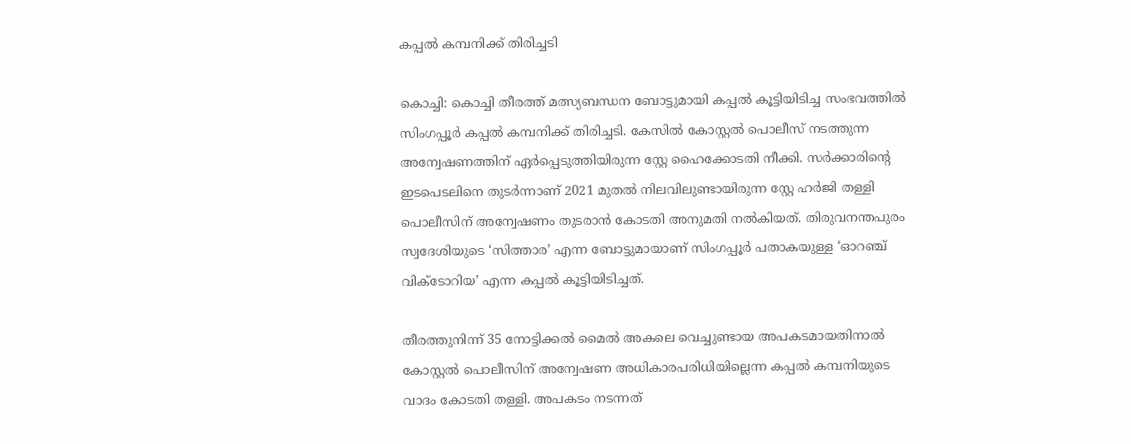കപ്പൽ കമ്പനിക്ക് തിരിച്ചടി

കൊച്ചി: കൊച്ചി തീരത്ത് മത്സ്യബന്ധന ബോട്ടുമായി കപ്പൽ കൂട്ടിയിടിച്ച സംഭവത്തിൽ സിംഗപ്പൂർ കപ്പൽ കമ്പനിക്ക് തിരിച്ചടി. കേസിൽ കോസ്റ്റൽ പൊലീസ് നടത്തുന്ന അന്വേഷണത്തിന് ഏർപ്പെടുത്തിയിരുന്ന സ്റ്റേ ഹൈക്കോടതി നീക്കി. സർക്കാരിന്റെ ഇടപെടലിനെ തുടർന്നാണ് 2021 മുതൽ നിലവിലുണ്ടായിരുന്ന സ്റ്റേ ഹർജി തള്ളി പൊലീസിന് അന്വേഷണം തുടരാൻ കോടതി അനുമതി നൽകിയത്. തിരുവനന്തപുരം സ്വദേശിയുടെ ‘സിത്താര’ എന്ന ബോട്ടുമായാണ് സിംഗപ്പൂർ പതാകയുള്ള ‘ഓറഞ്ച് വിക്ടോറിയ’ എന്ന കപ്പൽ കൂട്ടിയിടിച്ചത്.

തീരത്തുനിന്ന് 35 നോട്ടിക്കൽ മൈൽ അകലെ വെച്ചുണ്ടായ അപകടമായതിനാൽ കോസ്റ്റൽ പൊലീസിന് അന്വേഷണ അധികാരപരിധിയില്ലെന്ന കപ്പൽ കമ്പനിയുടെ വാദം കോടതി തള്ളി. അപകടം നടന്നത്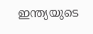ഇന്ത്യയുടെ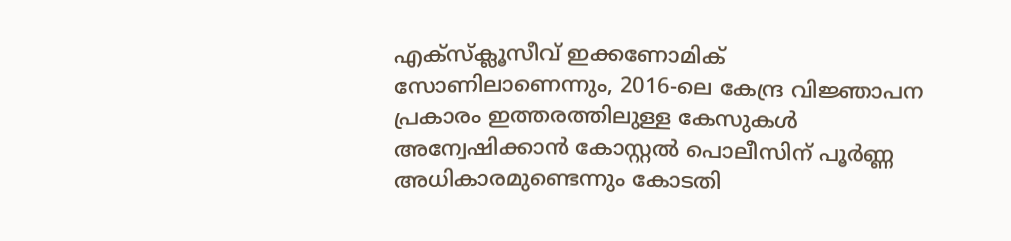എക്‌സ്‌ക്ലൂസീവ് ഇക്കണോമിക് സോണിലാണെന്നും, 2016-ലെ കേന്ദ്ര വിജ്ഞാപന പ്രകാരം ഇത്തരത്തിലുള്ള കേസുകൾ അന്വേഷിക്കാൻ കോസ്റ്റൽ പൊലീസിന് പൂർണ്ണ അധികാരമുണ്ടെന്നും കോടതി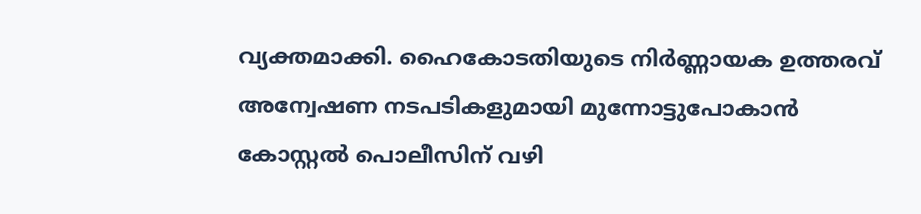വ്യക്തമാക്കി. ഹൈകോടതിയുടെ നിർണ്ണായക ഉത്തരവ് അന്വേഷണ നടപടികളുമായി മുന്നോട്ടുപോകാൻ കോസ്റ്റൽ പൊലീസിന് വഴി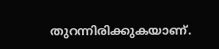തുറന്നിരിക്കുകയാണ്.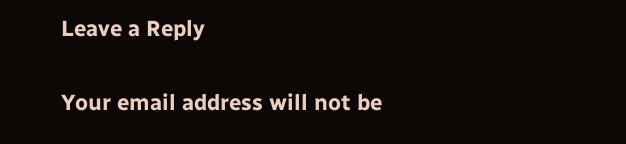Leave a Reply

Your email address will not be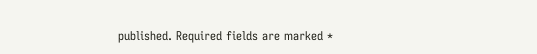published. Required fields are marked *